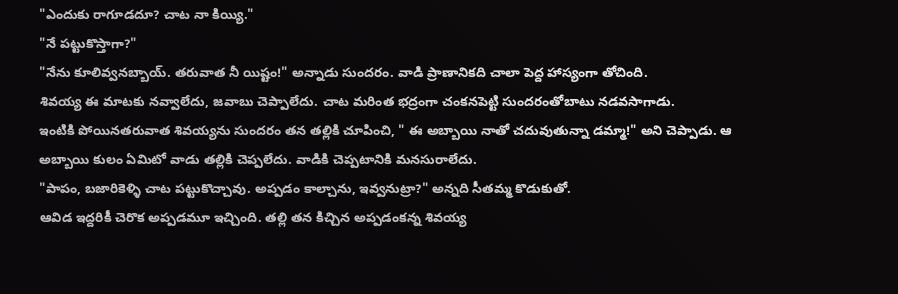"ఎందుకు రాగూడదూ? చాట నా కియ్యి."
"నే పట్టుకొస్తాగా?"
"నేను కూలివ్వనబ్బాయ్. తరువాత నీ యిష్టం!" అన్నాడు సుందరం. వాడి ప్రాణానికది చాలా పెద్ద హాస్యంగా తోచింది.
శివయ్య ఈ మాటకు నవ్వాలేదు, జవాబు చెప్పాలేదు. చాట మరింత భద్రంగా చంకనపెట్టి సుందరంతోబాటు నడవసాగాడు.
ఇంటికి పోయినతరువాత శివయ్యను సుందరం తన తల్లికి చూపించి, " ఈ అబ్బాయి నాతో చదువుతున్నా డమ్మా!" అని చెప్పాడు. ఆ అబ్బాయి కులం ఏమిటో వాడు తల్లికి చెప్పలేదు. వాడికి చెప్పటానికి మనసురాలేదు.
"పాపం, బజారికెళ్ళి చాట పట్టుకొచ్చావు. అప్పడం కాల్చాను, ఇవ్వనుట్రా?" అన్నది సీతమ్మ కొడుకుతో.
ఆవిడ ఇద్దరికీ చెరొక అప్పడమూ ఇచ్చింది. తల్లి తన కిచ్చిన అప్పడంకన్న శివయ్య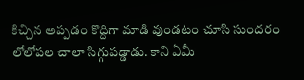కిచ్చిన అప్పడం కొద్దిగా మాడి వుండటం చూసి సుందరం లోలోపల చాలా సిగ్గుపడ్డాడు. కాని ఏమీ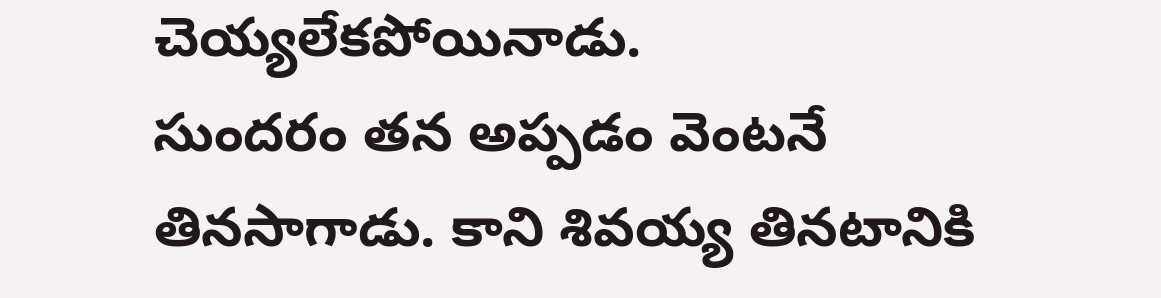చెయ్యలేకపోయినాడు.
సుందరం తన అప్పడం వెంటనే తినసాగాడు. కాని శివయ్య తినటానికి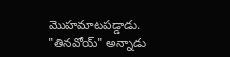మొహమాటపడ్డాడు.
"తినవోయ్" అన్నాడు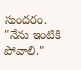సుందరం.
"నేను ఇంటికి పోవాలి."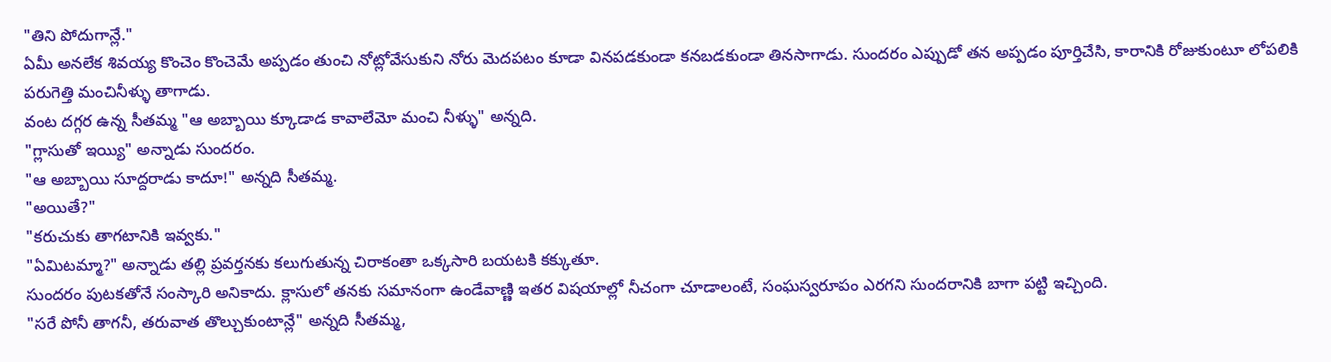"తిని పోదుగాన్లే."
ఏమీ అనలేక శివయ్య కొంచెం కొంచెమే అప్పడం తుంచి నోట్లోవేసుకుని నోరు మెదపటం కూడా వినపడకుండా కనబడకుండా తినసాగాడు. సుందరం ఎప్పుడో తన అప్పడం పూర్తిచేసి, కారానికి రోజుకుంటూ లోపలికి పరుగెత్తి మంచినీళ్ళు తాగాడు.
వంట దగ్గర ఉన్న సీతమ్మ "ఆ అబ్బాయి క్కూడాడ కావాలేమో మంచి నీళ్ళు" అన్నది.
"గ్లాసుతో ఇయ్యి" అన్నాడు సుందరం.
"ఆ అబ్బాయి సూద్దరాడు కాదూ!" అన్నది సీతమ్మ.
"అయితే?"
"కరుచుకు తాగటానికి ఇవ్వకు."
"ఏమిటమ్మా?" అన్నాడు తల్లి ప్రవర్తనకు కలుగుతున్న చిరాకంతా ఒక్కసారి బయటకి కక్కుతూ.
సుందరం పుటకతోనే సంస్కారి అనికాదు. క్లాసులో తనకు సమానంగా ఉండేవాణ్ణి ఇతర విషయాల్లో నీచంగా చూడాలంటే, సంఘస్వరూపం ఎరగని సుందరానికి బాగా పట్టి ఇచ్చింది.
"సరే పోనీ తాగనీ, తరువాత తొల్చుకుంటాన్లే" అన్నది సీతమ్మ,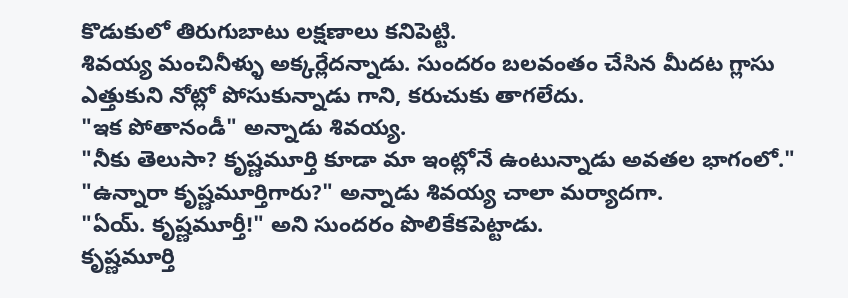కొడుకులో తిరుగుబాటు లక్షణాలు కనిపెట్టి.
శివయ్య మంచినీళ్ళు అక్కర్లేదన్నాడు. సుందరం బలవంతం చేసిన మీదట గ్లాసు ఎత్తుకుని నోట్లో పోసుకున్నాడు గాని, కరుచుకు తాగలేదు.
"ఇక పోతానండీ" అన్నాడు శివయ్య.
"నీకు తెలుసా? కృష్ణమూర్తి కూడా మా ఇంట్లోనే ఉంటున్నాడు అవతల భాగంలో."
"ఉన్నారా కృష్ణమూర్తిగారు?" అన్నాడు శివయ్య చాలా మర్యాదగా.
"ఏయ్. కృష్ణమూర్తీ!" అని సుందరం పొలికేకపెట్టాడు.
కృష్ణమూర్తి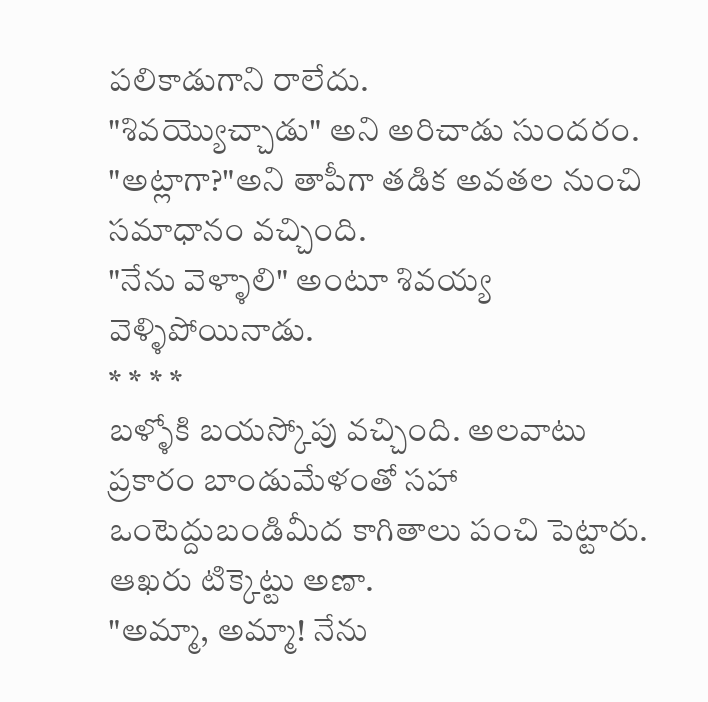పలికాడుగాని రాలేదు.
"శివయ్యొచ్చాడు" అని అరిచాడు సుందరం.
"అట్లాగా?"అని తాపీగా తడిక అవతల నుంచి సమాధానం వచ్చింది.
"నేను వెళ్ళాలి" అంటూ శివయ్య వెళ్ళిపోయినాడు.
* * * *
బళ్ళోకి బయస్కోపు వచ్చింది. అలవాటు ప్రకారం బాండుమేళంతో సహా ఒంటెద్దుబండిమీద కాగితాలు పంచి పెట్టారు. ఆఖరు టిక్కెట్టు అణా.
"అమ్మా, అమ్మా! నేను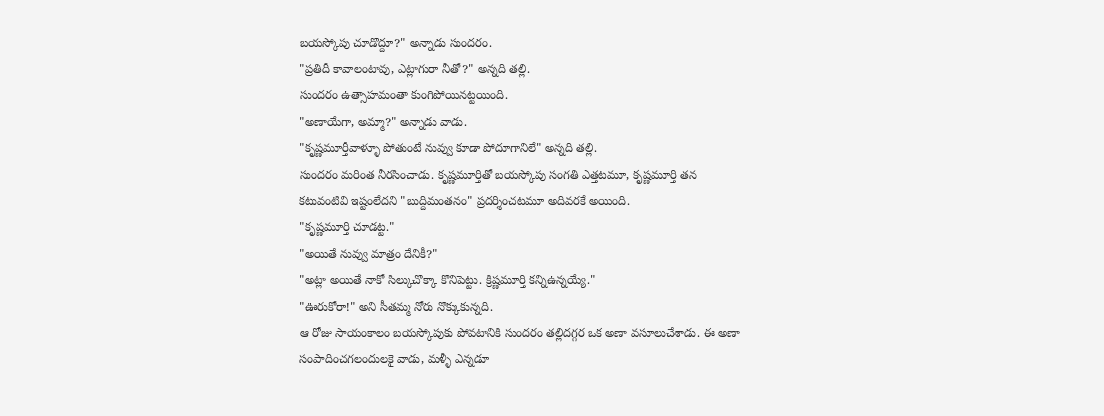బయస్కోపు చూడొద్దూ?" అన్నాడు సుందరం.
"ప్రతిదీ కావాలంటావు, ఎట్లాగురా నీతో?" అన్నది తల్లి.
సుందరం ఉత్సాహమంతా కుంగిపోయినట్టయింది.
"అణాయేగా, అమ్మా?" అన్నాడు వాడు.
"కృష్ణమూర్తీవాళ్ళూ పోతుంటే నువ్వు కూడా పోదూగానిలే" అన్నది తల్లి.
సుందరం మరింత నీరసించాడు. కృష్ణమూర్తితో బయస్కోపు సంగతి ఎత్తటమూ, కృష్ణమూర్తి తన కటువంటివి ఇష్టంలేదని "బుద్దిమంతనం" ప్రదర్శించటమూ అదివరకే అయింది.
"కృష్ణమూర్తి చూడట్ట."
"అయితే నువ్వు మాత్రం దేనికీ?"
"అట్లా అయితే నాకో సిల్కుచొక్కా కొనిపెట్టు. క్రిష్ణమూర్తి కన్నిఉన్నయ్యే."
"ఊరుకోరా!" అని సీతమ్మ నోరు నొక్కుకున్నది.
ఆ రోజు సాయంకాలం బయస్కోపుకు పోవటానికి సుందరం తల్లిదగ్గర ఒక అణా వసూలుచేశాడు. ఈ అణా సంపాదించగలందులకై వాడు, మళ్ళీ ఎన్నడూ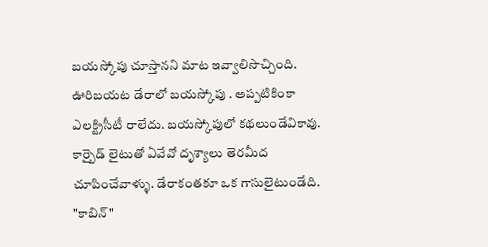బయస్కోపు చూస్తానని మాట ఇవ్వాలిసొచ్చింది.
ఊరిబయట డేరాలో బయస్కోపు . అప్పటికింకా ఎలక్ట్రిసీటీ రాలేదు. బయస్కోపులో కథలుండేవికావు. కార్బైడ్ లైటుతో ఏవేవో దృశ్యాలు తెరమీద చూపించేవాళ్ళు. డేరాకంతకూ ఒక గాసులైటుండేది. "కాబిన్"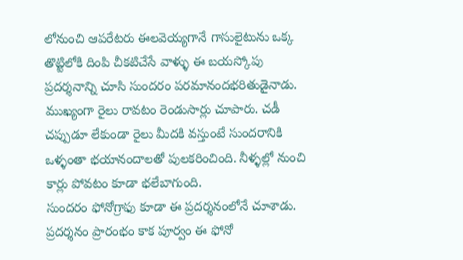లోనుంచి ఆపరేటరు ఈలవెయ్యగానే గాసులైటును ఒక్క తొట్టిలోకి దింపి చీకటిచేసే వాళ్ళు ఈ బయస్కోపు ప్రదర్శనాన్ని చూసి సుందరం పరమానందభరితుడైనాడు. ముఖ్యంగా రైలు రావటం రెండుసార్లు చూపారు. చడీ చప్పుడూ లేకుండా రైలు మీదకి వస్తుంటే సుందరానికి ఒళ్ళంతా భయానందాలతో పులకరించింది. నీళ్ళల్లో నుంచి కార్లు పోవటం కూడా భలేబాగుంది.
సుందరం ఫోనోగ్రాఫు కూడా ఈ ప్రదర్శనంలోనే చూశాడు. ప్రదర్శనం ప్రారంభం కాక పూర్వం ఈ ఫోనో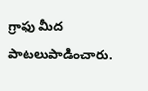గ్రాఫు మీద పాటలుపాడించారు.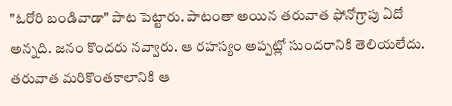"ఓరోరి బండివాడా" పాట పెట్టారు. పాటంతా అయిన తరువాత ఫోనోగ్రాపు ఏదో అన్నది. జనం కొందరు నవ్వారు. ఆ రహస్యం అప్పట్లో సుందరానికి తెలియలేదు. తరువాత మరికొంతకాలానికి ఆ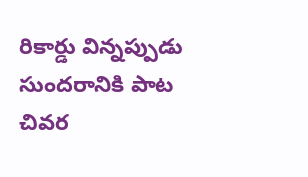రికార్డు విన్నప్పుడు సుందరానికి పాట చివర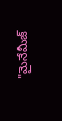"మైనేమీజ్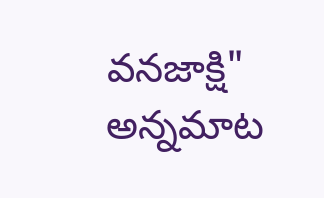వనజాక్షి" అన్నమాట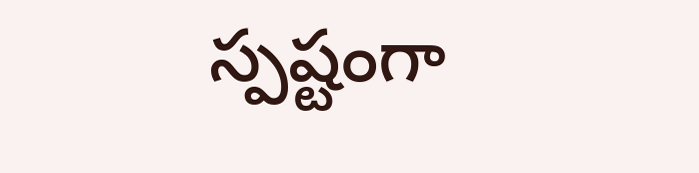స్పష్టంగా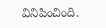వినిపించింది.